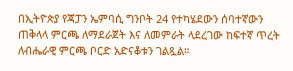በኢትዮጵያ የጃፓን ኤምባሲ ግንቦት 24 የተካሄደውን ሰባተኛውን ጠቅላላ ምርጫ ለማደራጀት እና ለመምራት ላደረገው ከፍተኛ ጥረት ለብሔራዊ ምርጫ ቦርድ አድናቆቱን ገልጿል።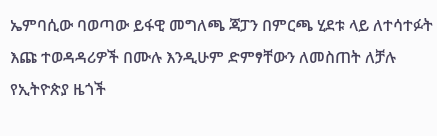ኤምባሲው ባወጣው ይፋዊ መግለጫ ጃፓን በምርጫ ሂደቱ ላይ ለተሳተፉት እጩ ተወዳዳሪዎች በሙሉ እንዲሁም ድምፃቸውን ለመስጠት ለቻሉ የኢትዮጵያ ዜጎች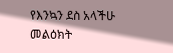የእንኳን ደስ አላችሁ መልዕክት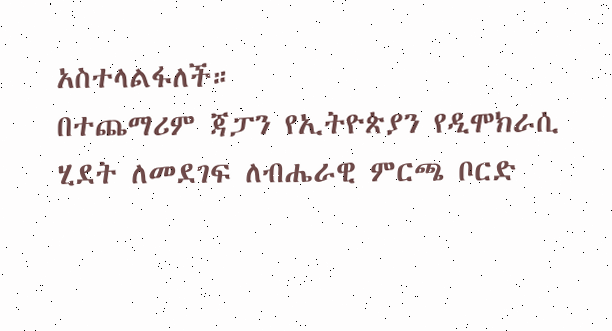አስተላልፋለች።
በተጨማሪም ጃፓን የኢትዮጵያን የዲሞክራሲ ሂደት ለመደገፍ ለብሔራዊ ምርጫ ቦርድ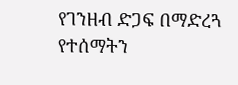የገንዘብ ድጋፍ በማድረጓ የተሰማትን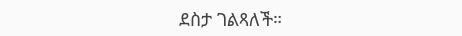ደስታ ገልጻለች።